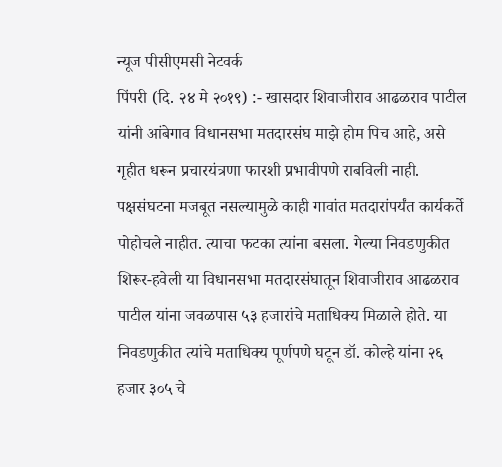न्यूज पीसीएमसी नेटवर्क
पिंपरी (दि. २४ मे २०१९) :- खासदार शिवाजीराव आढळराव पाटील यांनी आंबेगाव विधानसभा मतदारसंघ माझे होम पिच आहे, असे गृहीत धरून प्रचारयंत्रणा फारशी प्रभावीपणे राबविली नाही. पक्षसंघटना मजबूत नसल्यामुळे काही गावांत मतदारांपर्यंत कार्यकर्ते पोहोचले नाहीत. त्याचा फटका त्यांना बसला. गेल्या निवडणुकीत शिरूर-हवेली या विधानसभा मतदारसंघातून शिवाजीराव आढळराव पाटील यांना जवळपास ५३ हजारांचे मताधिक्य मिळाले होते. या निवडणुकीत त्यांचे मताधिक्य पूर्णपणे घटून डॉ. कोल्हे यांना २६ हजार ३०५ चे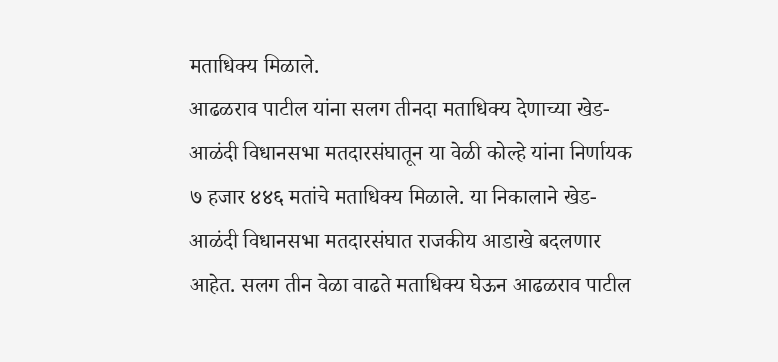मताधिक्य मिळाले.
आढळराव पाटील यांना सलग तीनदा मताधिक्य देणाच्या खेड-आळंदी विधानसभा मतदारसंघातून या वेळी कोल्हे यांना निर्णायक ७ हजार ४४६ मतांचे मताधिक्य मिळाले. या निकालाने खेड-आळंदी विधानसभा मतदारसंघात राजकीय आडाखे बदलणार आहेत. सलग तीन वेळा वाढते मताधिक्य घेऊन आढळराव पाटील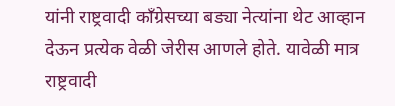यांनी राष्ट्रवादी काँग्रेसच्या बड्या नेत्यांना थेट आव्हान देऊन प्रत्येक वेळी जेरीस आणले होते. यावेळी मात्र राष्ट्रवादी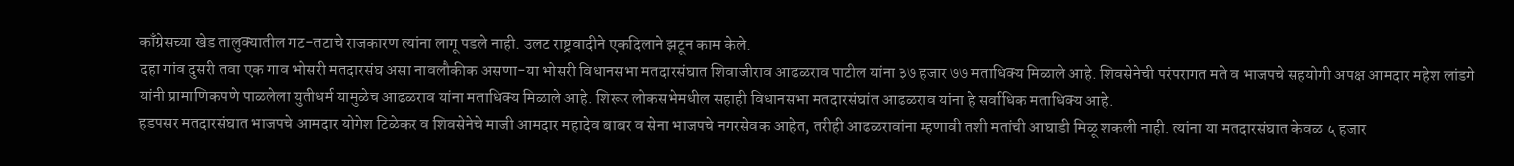काँग्रेसच्या खेड तालुक्यातील गट-तटाचे राजकारण त्यांना लागू पडले नाही. उलट राष्ट्रवादीने एकदिलाने झटून काम केले.
दहा गांव दुसरी तवा एक गाव भोसरी मतदारसंघ असा नावलौकीक असणा-या भोसरी विधानसभा मतदारसंघात शिवाजीराव आढळराव पाटील यांना ३७ हजार ७७ मताधिक्य मिळाले आहे. शिवसेनेची परंपरागत मते व भाजपचे सहयोगी अपक्ष आमदार महेश लांडगे यांनी प्रामाणिकपणे पाळलेला युतीधर्म यामुळेच आढळराव यांना मताधिक्य मिळाले आहे. शिरूर लोकसभेमधील सहाही विधानसभा मतदारसंघांत आढळराव यांना हे सर्वाधिक मताधिक्य आहे.
हडपसर मतदारसंघात भाजपचे आमदार योगेश टिळेकर व शिवसेनेचे माजी आमदार महादेव बाबर व सेना भाजपचे नगरसेवक आहेत, तरीही आढळरावांना म्हणावी तशी मतांची आघाडी मिळू शकली नाही. त्यांना या मतदारसंघात केवळ ५ हजार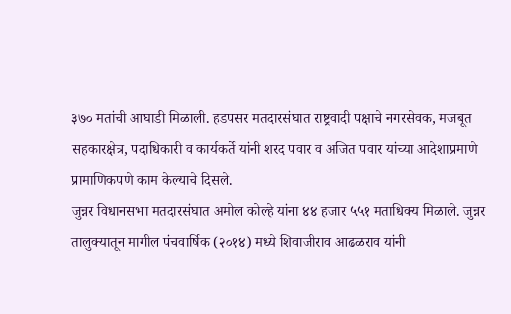३७० मतांची आघाडी मिळाली. हडपसर मतदारसंघात राष्ट्रवादी पक्षाचे नगरसेवक, मजबूत सहकारक्षेत्र, पदाधिकारी व कार्यकर्ते यांनी शरद पवार व अजित पवार यांच्या आदेशाप्रमाणे प्रामाणिकपणे काम केल्याचे दिसले.
जुन्नर विधानसभा मतदारसंघात अमोल कोल्हे यांना ४४ हजार ५५१ मताधिक्य मिळाले. जुन्नर तालुक्यातून मागील पंचवार्षिक (२०१४) मध्ये शिवाजीराव आढळराव यांनी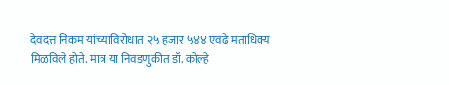देवदत्त निकम यांच्याविरोधात २५ हजार ५४४ एवढे मताधिक्य मिळविले होते. मात्र या निवडणुकीत डॉ. कोल्हे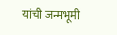यांची जन्मभूमी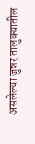असलेल्या जुन्नर तालुक्यातील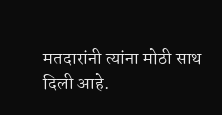मतदारांनी त्यांना मोठी साथ दिली आहे.